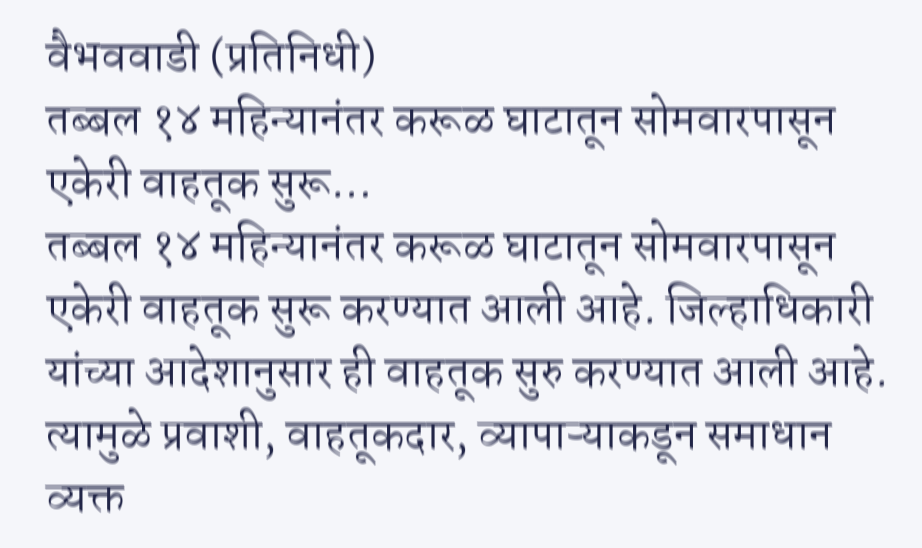वैभववाडी (प्रतिनिधी)
तब्बल १४ महिन्यानंतर करूळ घाटातून सोमवारपासून एकेरी वाहतूक सुरू…
तब्बल १४ महिन्यानंतर करूळ घाटातून सोमवारपासून एकेरी वाहतूक सुरू करण्यात आली आहे. जिल्हाधिकारी यांच्या आदेशानुसार ही वाहतूक सुरु करण्यात आली आहे. त्यामुळे प्रवाशी, वाहतूकदार, व्यापाऱ्याकडून समाधान व्यक्त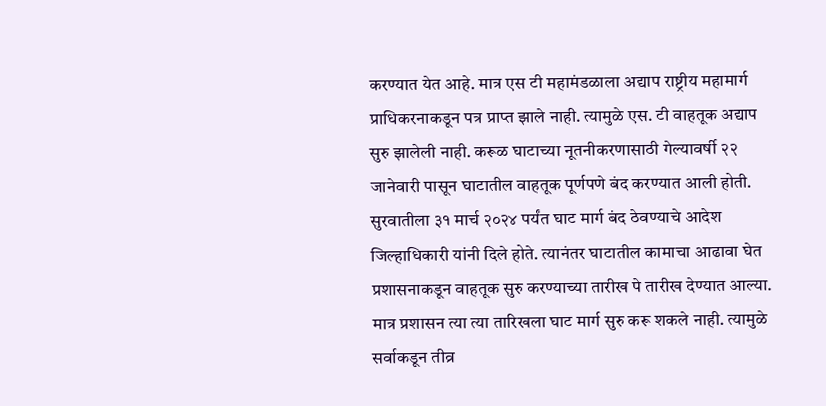करण्यात येत आहे. मात्र एस टी महामंडळाला अद्याप राष्ट्रीय महामार्ग प्राधिकरनाकडून पत्र प्राप्त झाले नाही. त्यामुळे एस. टी वाहतूक अद्याप सुरु झालेली नाही. करूळ घाटाच्या नूतनीकरणासाठी गेल्यावर्षी २२ जानेवारी पासून घाटातील वाहतूक पूर्णपणे बंद करण्यात आली होती. सुरवातीला ३१ मार्च २०२४ पर्यंत घाट मार्ग बंद ठेवण्याचे आदेश जिल्हाधिकारी यांनी दिले होते. त्यानंतर घाटातील कामाचा आढावा घेत प्रशासनाकडून वाहतूक सुरु करण्याच्या तारीख पे तारीख देण्यात आल्या. मात्र प्रशासन त्या त्या तारिखला घाट मार्ग सुरु करू शकले नाही. त्यामुळे सर्वाकडून तीव्र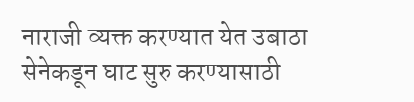नाराजी व्यक्त करण्यात येत उबाठा सेनेकडून घाट सुरु करण्यासाठी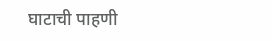घाटाची पाहणी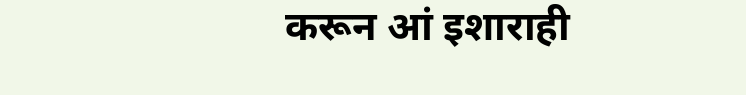करून आं इशाराही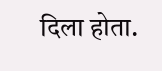दिला होता.